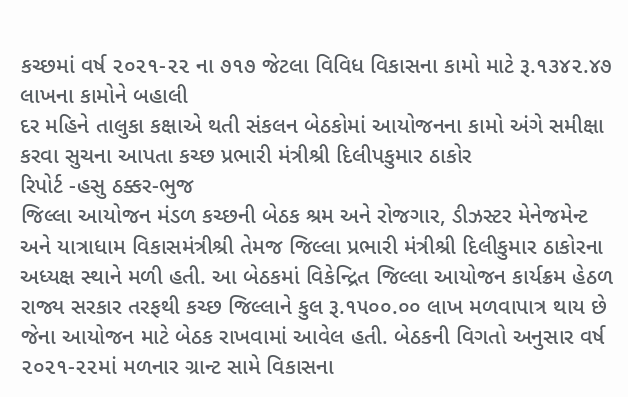કચ્છમાં વર્ષ ૨૦૨૧-૨૨ ના ૭૧૭ જેટલા વિવિધ વિકાસના કામો માટે રૂ.૧૩૪૨.૪૭ લાખના કામોને બહાલી
દર મહિને તાલુકા કક્ષાએ થતી સંકલન બેઠકોમાં આયોજનના કામો અંગે સમીક્ષા કરવા સુચના આપતા કચ્છ પ્રભારી મંત્રીશ્રી દિલીપકુમાર ઠાકોર
રિપોર્ટ -હસુ ઠક્કર-ભુજ
જિલ્લા આયોજન મંડળ કચ્છની બેઠક શ્રમ અને રોજગાર, ડીઝસ્ટર મેનેજમેન્ટ અને યાત્રાધામ વિકાસમંત્રીશ્રી તેમજ જિલ્લા પ્રભારી મંત્રીશ્રી દિલીકુમાર ઠાકોરના અધ્યક્ષ સ્થાને મળી હતી. આ બેઠકમાં વિકેન્દ્રિત જિલ્લા આયોજન કાર્યક્રમ હેઠળ રાજ્ય સરકાર તરફથી કચ્છ જિલ્લાને કુલ રૂ.૧૫૦૦.૦૦ લાખ મળવાપાત્ર થાય છે જેના આયોજન માટે બેઠક રાખવામાં આવેલ હતી. બેઠકની વિગતો અનુસાર વર્ષ ૨૦૨૧-૨૨માં મળનાર ગ્રાન્ટ સામે વિકાસના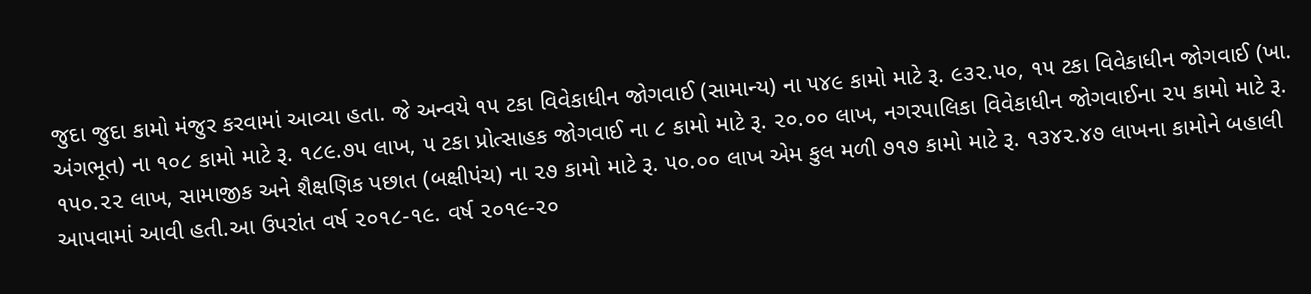જુદા જુદા કામો મંજુર કરવામાં આવ્યા હતા. જે અન્વયે ૧૫ ટકા વિવેકાધીન જોગવાઈ (સામાન્ય) ના ૫૪૯ કામો માટે રૂ. ૯૩૨.૫૦, ૧૫ ટકા વિવેકાધીન જોગવાઈ (ખા. અંગભૂત) ના ૧૦૮ કામો માટે રૂ. ૧૮૯.૭૫ લાખ, ૫ ટકા પ્રોત્સાહક જોગવાઈ ના ૮ કામો માટે રૂ. ૨૦.૦૦ લાખ, નગરપાલિકા વિવેકાધીન જોગવાઈના ૨૫ કામો માટે રૂ. ૧૫૦.૨૨ લાખ, સામાજીક અને શૈક્ષણિક પછાત (બક્ષીપંચ) ના ૨૭ કામો માટે રૂ. ૫૦.૦૦ લાખ એમ કુલ મળી ૭૧૭ કામો માટે રૂ. ૧૩૪૨.૪૭ લાખના કામોને બહાલી આપવામાં આવી હતી.આ ઉપરાંત વર્ષ ૨૦૧૮-૧૯. વર્ષ ૨૦૧૯-૨૦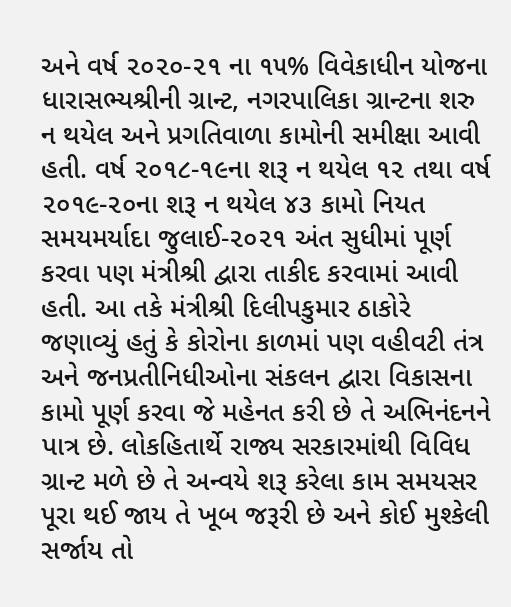અને વર્ષ ૨૦૨૦-૨૧ ના ૧૫% વિવેકાધીન યોજના ધારાસભ્યશ્રીની ગ્રાન્ટ, નગરપાલિકા ગ્રાન્ટના શરુ ન થયેલ અને પ્રગતિવાળા કામોની સમીક્ષા આવી હતી. વર્ષ ૨૦૧૮-૧૯ના શરૂ ન થયેલ ૧૨ તથા વર્ષ ૨૦૧૯-૨૦ના શરૂ ન થયેલ ૪૩ કામો નિયત સમયમર્યાદા જુલાઈ-૨૦૨૧ અંત સુધીમાં પૂર્ણ કરવા પણ મંત્રીશ્રી દ્વારા તાકીદ કરવામાં આવી હતી. આ તકે મંત્રીશ્રી દિલીપકુમાર ઠાકોરે જણાવ્યું હતું કે કોરોના કાળમાં પણ વહીવટી તંત્ર અને જનપ્રતીનિધીઓના સંકલન દ્વારા વિકાસના કામો પૂર્ણ કરવા જે મહેનત કરી છે તે અભિનંદનને પાત્ર છે. લોકહિતાર્થે રાજ્ય સરકારમાંથી વિવિધ ગ્રાન્ટ મળે છે તે અન્વયે શરૂ કરેલા કામ સમયસર પૂરા થઈ જાય તે ખૂબ જરૂરી છે અને કોઈ મુશ્કેલી સર્જાય તો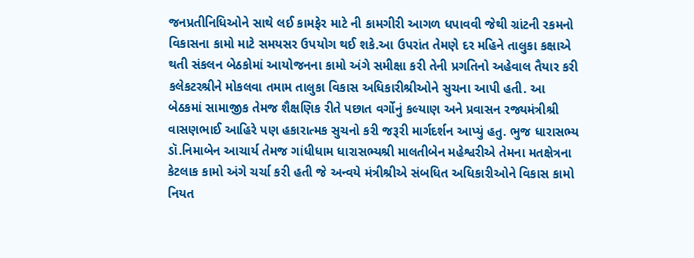જનપ્રતીનિધિઓને સાથે લઈ કામફેર માટે ની કામગીરી આગળ ધપાવવી જેથી ગ્રાંટની રકમનો વિકાસના કામો માટે સમયસર ઉપયોગ થઈ શકે.આ ઉપરાંત તેમણે દર મહિને તાલુકા કક્ષાએ થતી સંકલન બેઠકોમાં આયોજનના કામો અંગે સમીક્ષા કરી તેની પ્રગતિનો અહેવાલ તૈયાર કરી કલેકટરશ્રીને મોકલવા તમામ તાલુકા વિકાસ અધિકારીશ્રીઓને સુચના આપી હતી. આ બેઠકમાં સામાજીક તેમજ શૈક્ષણિક રીતે પછાત વર્ગોનું કલ્યાણ અને પ્રવાસન રજ્યમંત્રીશ્રી વાસણભાઈ આહિરે પણ હકારાત્મક સુચનો કરી જરૂરી માર્ગદર્શન આપ્યું હતુ. ભુજ ધારાસભ્ય ડૉ.નિમાબેન આચાર્ય તેમજ ગાંધીધામ ધારાસભ્યશ્રી માલતીબેન મહેશ્વરીએ તેમના મતક્ષેત્રના કેટલાક કામો અંગે ચર્ચા કરી હતી જે અન્વયે મંત્રીશ્રીએ સંબધિત અધિકારીઓને વિકાસ કામો નિયત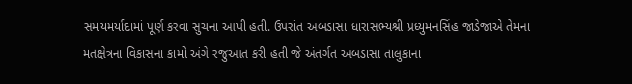સમયમર્યાદામાં પૂર્ણ કરવા સુચના આપી હતી. ઉપરાંત અબડાસા ધારાસભ્યશ્રી પ્રધ્યુમનસિંહ જાડેજાએ તેમના મતક્ષેત્રના વિકાસના કામો અંગે રજુઆત કરી હતી જે અંતર્ગત અબડાસા તાલુકાના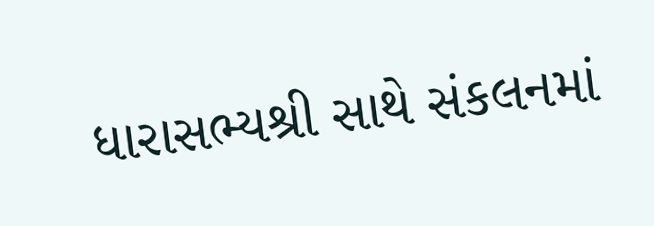ધારાસભ્યશ્રી સાથે સંકલનમાં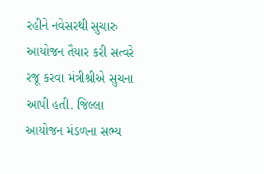રહીને નવેસરથી સુચારુ આયોજન તૈયાર કરી સત્વરે રજૂ કરવા મંત્રીશ્રીએ સુચના આપી હતી. જિલ્લા આયોજન મંડળના સભ્ય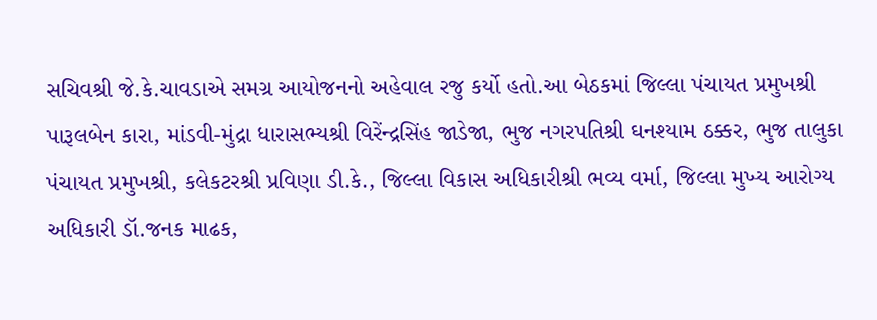સચિવશ્રી જે.કે.ચાવડાએ સમગ્ર આયોજનનો અહેવાલ રજુ કર્યો હતો.આ બેઠકમાં જિલ્લા પંચાયત પ્રમુખશ્રી પારૂલબેન કારા, માંડવી-મુંદ્રા ધારાસભ્યશ્રી વિરેંન્દ્રસિંહ જાડેજા, ભુજ નગરપતિશ્રી ઘનશ્યામ ઠક્કર, ભુજ તાલુકા પંચાયત પ્રમુખશ્રી, કલેકટરશ્રી પ્રવિણા ડી.કે., જિલ્લા વિકાસ અધિકારીશ્રી ભવ્ય વર્મા, જિલ્લા મુખ્ય આરોગ્ય અધિકારી ડૉ.જનક માઢક,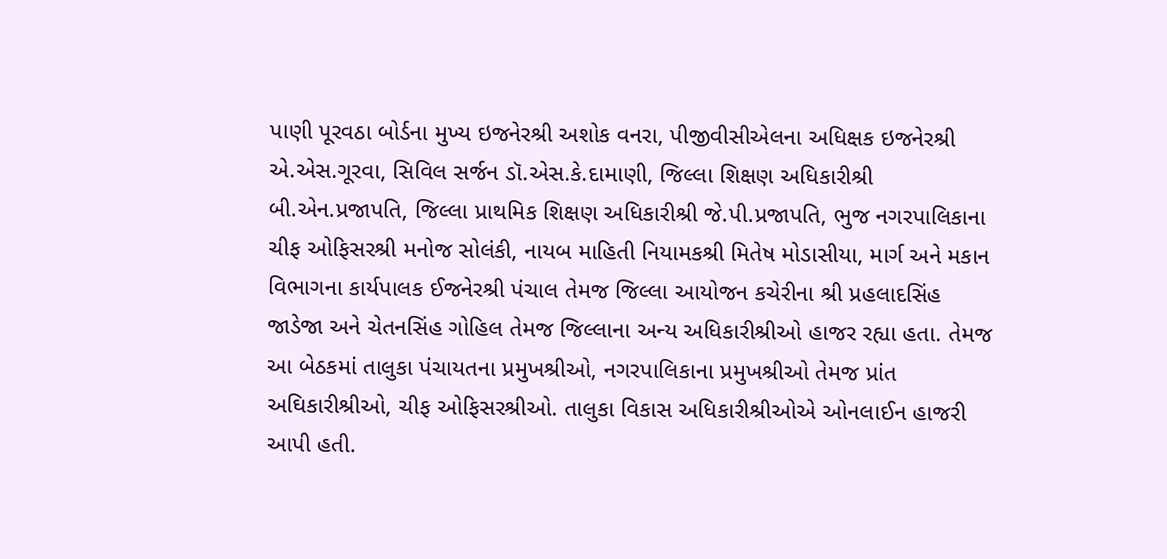પાણી પૂરવઠા બોર્ડના મુખ્ય ઇજનેરશ્રી અશોક વનરા, પીજીવીસીએલના અધિક્ષક ઇજનેરશ્રી એ.એસ.ગૂરવા, સિવિલ સર્જન ડૉ.એસ.કે.દામાણી, જિલ્લા શિક્ષણ અધિકારીશ્રી બી.એન.પ્રજાપતિ, જિલ્લા પ્રાથમિક શિક્ષણ અધિકારીશ્રી જે.પી.પ્રજાપતિ, ભુજ નગરપાલિકાના ચીફ ઓફિસરશ્રી મનોજ સોલંકી, નાયબ માહિતી નિયામકશ્રી મિતેષ મોડાસીયા, માર્ગ અને મકાન વિભાગના કાર્યપાલક ઈજનેરશ્રી પંચાલ તેમજ જિલ્લા આયોજન કચેરીના શ્રી પ્રહલાદસિંહ જાડેજા અને ચેતનસિંહ ગોહિલ તેમજ જિલ્લાના અન્ય અધિકારીશ્રીઓ હાજર રહ્યા હતા. તેમજ આ બેઠકમાં તાલુકા પંચાયતના પ્રમુખશ્રીઓ, નગરપાલિકાના પ્રમુખશ્રીઓ તેમજ પ્રાંત અઘિકારીશ્રીઓ, ચીફ ઓફિસરશ્રીઓ. તાલુકા વિકાસ અધિકારીશ્રીઓએ ઓનલાઈન હાજરી આપી હતી.